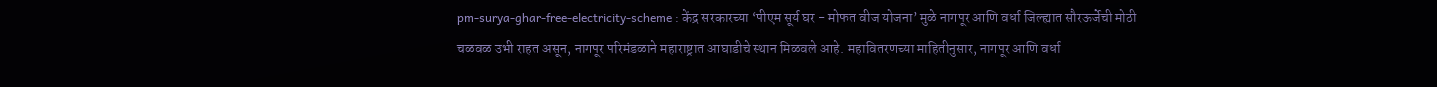pm-surya-ghar-free-electricity-scheme : केंद्र सरकारच्या ‘पीएम सूर्य घर - मोफत वीज योजना’ मुळे नागपूर आणि वर्धा जिल्ह्यात सौरऊर्जेची मोठी चळवळ उभी राहत असून, नागपूर परिमंडळाने महाराष्ट्रात आघाडीचे स्थान मिळवले आहे. महावितरणच्या माहितीनुसार, नागपूर आणि वर्धा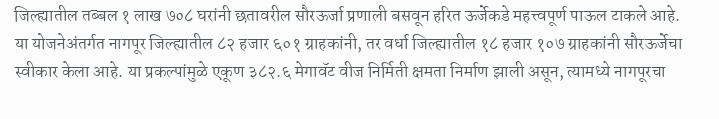जिल्ह्यातील तब्बल १ लाख ७०८ घरांनी छतावरील सौरऊर्जा प्रणाली बसवून हरित ऊर्जेकडे महत्त्वपूर्ण पाऊल टाकले आहे.
या योजनेअंतर्गत नागपूर जिल्ह्यातील ८२ हजार ६०१ ग्राहकांनी, तर वर्धा जिल्ह्यातील १८ हजार १०७ ग्राहकांनी सौरऊर्जेचा स्वीकार केला आहे. या प्रकल्पांमुळे एकूण ३८२.६ मेगावॅट वीज निर्मिती क्षमता निर्माण झाली असून, त्यामध्ये नागपूरचा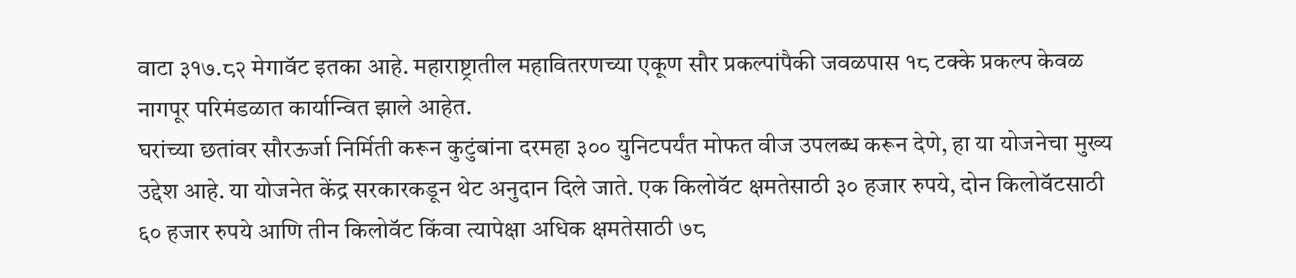वाटा ३१७.८२ मेगावॅट इतका आहे. महाराष्ट्रातील महावितरणच्या एकूण सौर प्रकल्पांपैकी जवळपास १८ टक्के प्रकल्प केवळ नागपूर परिमंडळात कार्यान्वित झाले आहेत.
घरांच्या छतांवर सौरऊर्जा निर्मिती करून कुटुंबांना दरमहा ३०० युनिटपर्यंत मोफत वीज उपलब्ध करून देणे, हा या योजनेचा मुख्य उद्देश आहे. या योजनेत केंद्र सरकारकडून थेट अनुदान दिले जाते. एक किलोवॅट क्षमतेसाठी ३० हजार रुपये, दोन किलोवॅटसाठी ६० हजार रुपये आणि तीन किलोवॅट किंवा त्यापेक्षा अधिक क्षमतेसाठी ७८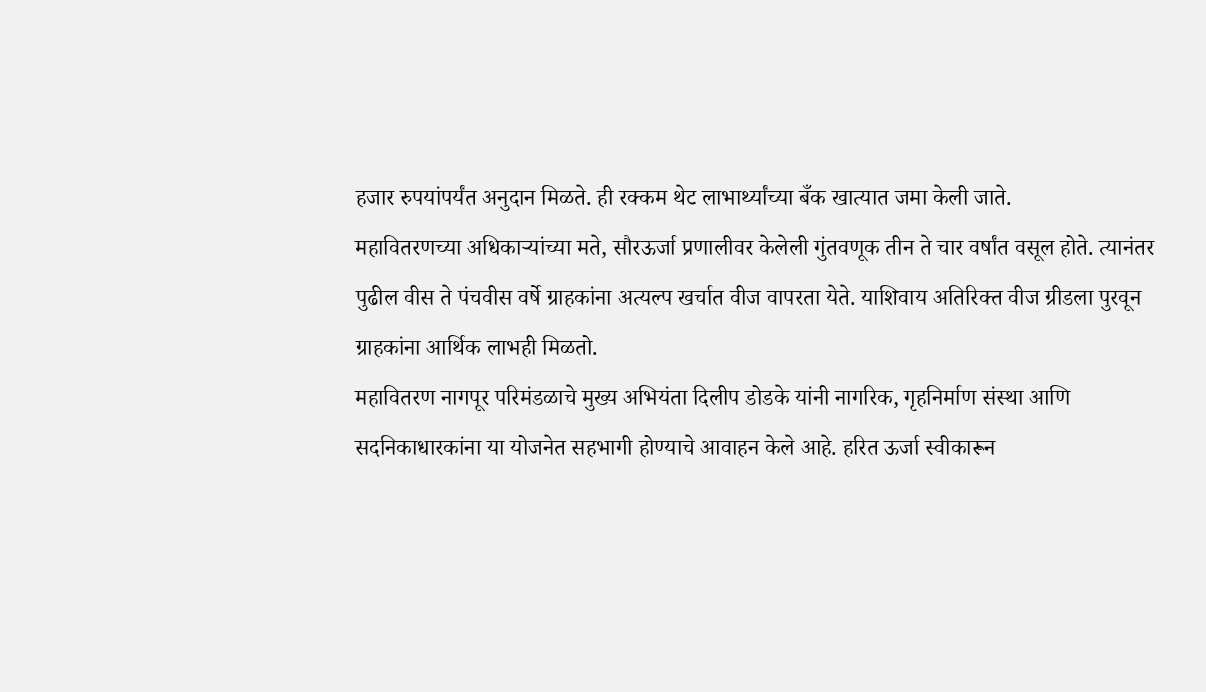हजार रुपयांपर्यंत अनुदान मिळते. ही रक्कम थेट लाभार्थ्यांच्या बँक खात्यात जमा केली जाते.
महावितरणच्या अधिकाऱ्यांच्या मते, सौरऊर्जा प्रणालीवर केलेली गुंतवणूक तीन ते चार वर्षांत वसूल होते. त्यानंतर पुढील वीस ते पंचवीस वर्षे ग्राहकांना अत्यल्प खर्चात वीज वापरता येते. याशिवाय अतिरिक्त वीज ग्रीडला पुरवून ग्राहकांना आर्थिक लाभही मिळतो.
महावितरण नागपूर परिमंडळाचे मुख्य अभियंता दिलीप डोडके यांनी नागरिक, गृहनिर्माण संस्था आणि सदनिकाधारकांना या योजनेत सहभागी होण्याचे आवाहन केले आहे. हरित ऊर्जा स्वीकारून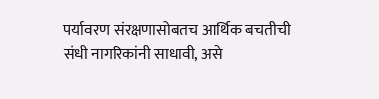पर्यावरण संरक्षणासोबतच आर्थिक बचतीची संधी नागरिकांनी साधावी, असे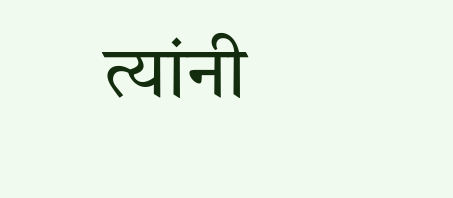त्यांनी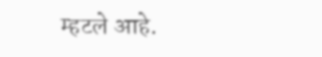म्हटले आहे.